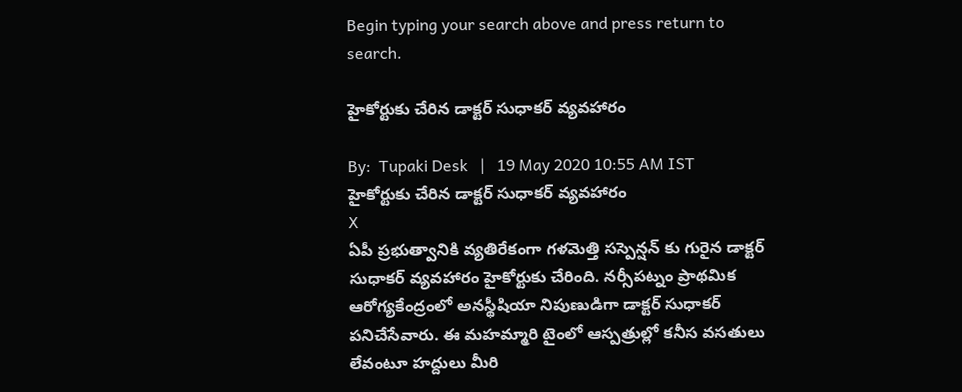Begin typing your search above and press return to search.

హైకోర్టుకు చేరిన డాక్టర్ సుధాకర్ వ్యవహారం

By:  Tupaki Desk   |   19 May 2020 10:55 AM IST
హైకోర్టుకు చేరిన డాక్టర్ సుధాకర్ వ్యవహారం
X
ఏపీ ప్రభుత్వానికి వ్యతిరేకంగా గళమెత్తి సస్పెన్షన్ కు గురైన డాక్టర్ సుధాకర్ వ్యవహారం హైకోర్టుకు చేరింది. నర్సీపట్నం ప్రాథమిక ఆరోగ్యకేంద్రంలో అనస్థీషియా నిపుణుడిగా డాక్టర్ సుధాకర్ పనిచేసేవారు. ఈ మహమ్మారి టైంలో ఆస్పత్రుల్లో కనీస వసతులు లేవంటూ హద్దులు మీరి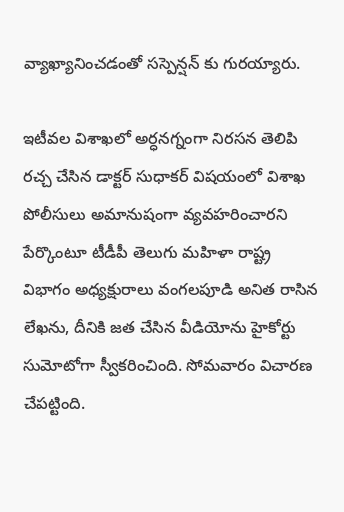వ్యాఖ్యానించడంతో సస్పెన్షన్ కు గురయ్యారు.

ఇటీవల విశాఖలో అర్ధనగ్నంగా నిరసన తెలిపి రచ్చ చేసిన డాక్టర్ సుధాకర్ విషయంలో విశాఖ పోలీసులు అమానుషంగా వ్యవహరించారని పేర్కొంటూ టీడీపీ తెలుగు మహిళా రాష్ట్ర విభాగం అధ్యక్షురాలు వంగలపూడి అనిత రాసిన లేఖను, దీనికి జత చేసిన వీడియోను హైకోర్టు సుమోటోగా స్వీకరించింది. సోమవారం విచారణ చేపట్టింది.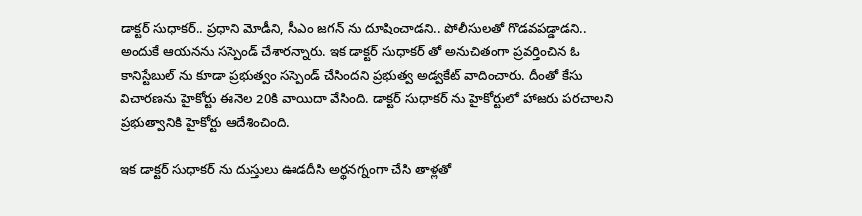డాక్టర్ సుధాకర్.. ప్రధాని మోడీని, సీఎం జగన్ ను దూషించాడని.. పోలీసులతో గొడవపడ్డాడని.. అందుకే ఆయనను సస్పెండ్ చేశారన్నారు. ఇక డాక్టర్ సుధాకర్ తో అనుచితంగా ప్రవర్తించిన ఓ కానిస్టేబుల్ ను కూడా ప్రభుత్వం సస్పెండ్ చేసిందని ప్రభుత్వ అడ్వకేట్ వాదించారు. దీంతో కేసు విచారణను హైకోర్టు ఈనెల 20కి వాయిదా వేసింది. డాక్టర్ సుధాకర్ ను హైకోర్టులో హాజరు పరచాలని ప్రభుత్వానికి హైకోర్టు ఆదేశించింది.

ఇక డాక్టర్ సుధాకర్ ను దుస్తులు ఊడదీసి అర్థనగ్నంగా చేసి తాళ్లతో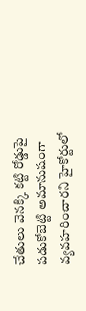చేతులు వెనక్కి కట్టి రోడ్డుపై పడుకోబెట్టి అమానుషంగా వ్యవహరించారని హైకోర్టులో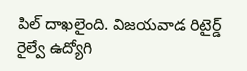పిల్ దాఖలైంది. విజయవాడ రిటైర్డ్ రైల్వే ఉద్యోగి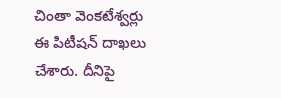చింతా వెంకటేశ్వర్లు ఈ పిటీషన్ దాఖలు చేశారు. దీనిపై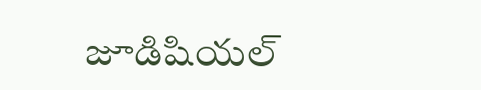జూడిషియల్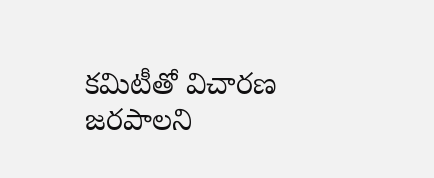కమిటీతో విచారణ జరపాలని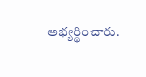అభ్యర్థించారు.